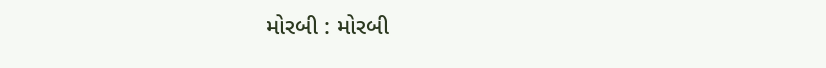મોરબી : મોરબી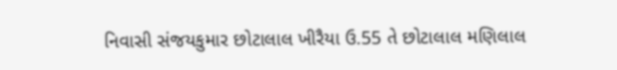નિવાસી સંજયકુમાર છોટાલાલ ખીરૈયા ઉ.55 તે છોટાલાલ મણિલાલ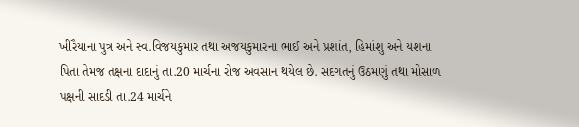ખીરૈયાના પુત્ર અને સ્વ.વિજયકુમાર તથા અજયકુમારના ભાઈ અને પ્રશાંત, હિમાંશુ અને યશના પિતા તેમજ તક્ષના દાદાનું તા.20 માર્ચના રોજ અવસાન થયેલ છે. સદગતનું ઉઠમણું તથા મોસાળ પક્ષની સાદડી તા.24 માર્ચને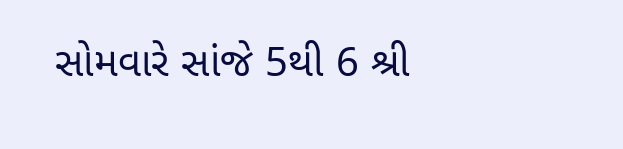સોમવારે સાંજે 5થી 6 શ્રી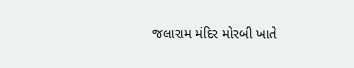જલારામ મંદિર મોરબી ખાતે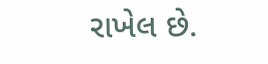રાખેલ છે.